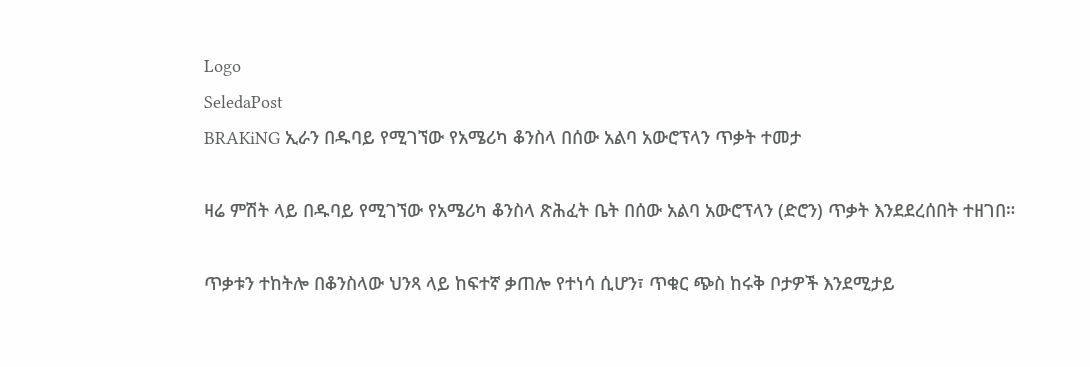Logo
SeledaPost
BRAKiNG ኢራን በዱባይ የሚገኘው የአሜሪካ ቆንስላ በሰው አልባ አውሮፕላን ጥቃት ተመታ

ዛሬ ምሽት ላይ በዱባይ የሚገኘው የአሜሪካ ቆንስላ ጽሕፈት ቤት በሰው አልባ አውሮፕላን (ድሮን) ጥቃት እንደደረሰበት ተዘገበ።

ጥቃቱን ተከትሎ በቆንስላው ህንጻ ላይ ከፍተኛ ቃጠሎ የተነሳ ሲሆን፣ ጥቁር ጭስ ከሩቅ ቦታዎች እንደሚታይ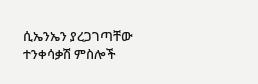ሲኤንኤን ያረጋገጣቸው ተንቀሳቃሽ ምስሎች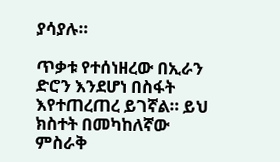ያሳያሉ።

ጥቃቱ የተሰነዘረው በኢራን ድሮን እንደሆነ በስፋት እየተጠረጠረ ይገኛል። ይህ ክስተት በመካከለኛው ምስራቅ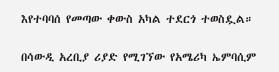እየተባባሰ የመጣው ቀውስ አካል ተደርጎ ተወስዷል።

በሳውዲ አረቢያ ሪያድ የሚገኘው የአሜሪካ ኤምባሲም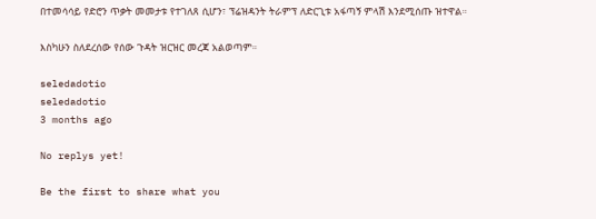በተመሳሳይ የድሮን ጥቃት መመታቱ የተገለጸ ሲሆን፣ ፕሬዝዳንት ትራምፕ ለድርጊቱ አፋጣኝ ምላሽ እንደሚሰጡ ዝተዋል።

እስካሁን ስለደረሰው የሰው ጉዳት ዝርዝር መረጃ አልወጣም።

seledadotio
seledadotio
3 months ago

No replys yet!

Be the first to share what you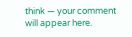think — your comment will appear here.